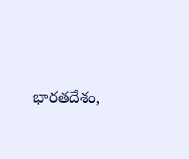భారతదేశం,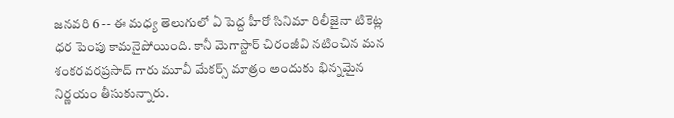జనవరి 6 -- ఈ మధ్య తెలుగులో ఏ పెద్ద హీరో సినిమా రిలీజైనా టికెట్ల ధర పెంపు కామనైపోయింది. కానీ మెగాస్టార్ చిరంజీవి నటించిన మన శంకరవరప్రసాద్ గారు మూవీ మేకర్స్ మాత్రం అందుకు భిన్నమైన నిర్ణయం తీసుకున్నారు.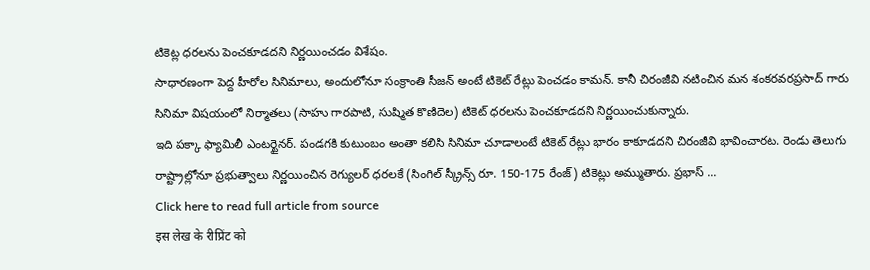టికెట్ల ధరలను పెంచకూడదని నిర్ణయించడం విశేషం.
సాధారణంగా పెద్ద హీరోల సినిమాలు, అందులోనూ సంక్రాంతి సీజన్ అంటే టికెట్ రేట్లు పెంచడం కామన్. కానీ చిరంజీవి నటించిన మన శంకరవరప్రసాద్ గారు సినిమా విషయంలో నిర్మాతలు (సాహు గారపాటి, సుష్మిత కొణిదెల) టికెట్ ధరలను పెంచకూడదని నిర్ణయించుకున్నారు.
ఇది పక్కా ఫ్యామిలీ ఎంటర్టైనర్. పండగకి కుటుంబం అంతా కలిసి సినిమా చూడాలంటే టికెట్ రేట్లు భారం కాకూడదని చిరంజీవి భావించారట. రెండు తెలుగు రాష్ట్రాల్లోనూ ప్రభుత్వాలు నిర్ణయించిన రెగ్యులర్ ధరలకే (సింగిల్ స్క్రీన్స్ రూ. 150-175 రేంజ్) టికెట్లు అమ్ముతారు. ప్రభాస్ ...
Click here to read full article from source
इस लेख के रीप्रिंट को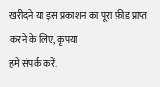खरीदने या इस प्रकाशन का पूरा फ़ीड प्राप्त करने के लिए, कृपया
हमे संपर्क करें.